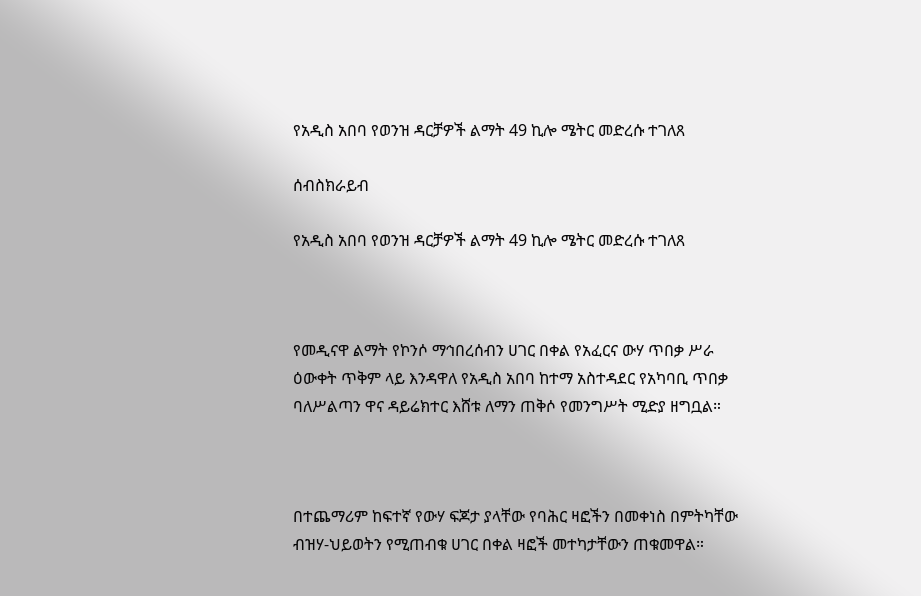የአዲስ አበባ የወንዝ ዳርቻዎች ልማት 49 ኪሎ ሜትር መድረሱ ተገለጸ

ሰብስክራይብ

የአዲስ አበባ የወንዝ ዳርቻዎች ልማት 49 ኪሎ ሜትር መድረሱ ተገለጸ



የመዲናዋ ልማት የኮንሶ ማኅበረሰብን ሀገር በቀል የአፈርና ውሃ ጥበቃ ሥራ ዕውቀት ጥቅም ላይ እንዳዋለ የአዲስ አበባ ከተማ አስተዳደር የአካባቢ ጥበቃ ባለሥልጣን ዋና ዳይሬክተር እሸቱ ለማን ጠቅሶ የመንግሥት ሚድያ ዘግቧል።



በተጨማሪም ከፍተኛ የውሃ ፍጆታ ያላቸው የባሕር ዛፎችን በመቀነስ በምትካቸው ብዝሃ-ህይወትን የሚጠብቁ ሀገር በቀል ዛፎች መተካታቸውን ጠቁመዋል።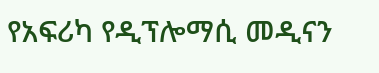የአፍሪካ የዲፕሎማሲ መዲናን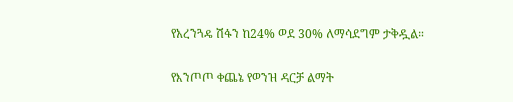የአረንጓዴ ሽፋን ከ24% ወደ 30% ለማሳደግም ታቅዷል።

የእንጦጦ ቀጨኔ የወንዝ ዳርቻ ልማት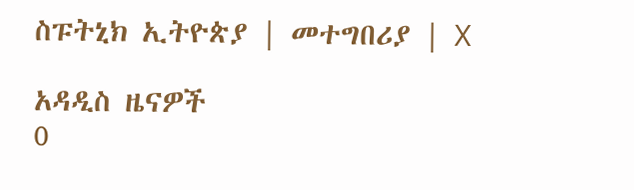ስፑትኒክ ኢትዮጵያ | መተግበሪያ | X

አዳዲስ ዜናዎች
0